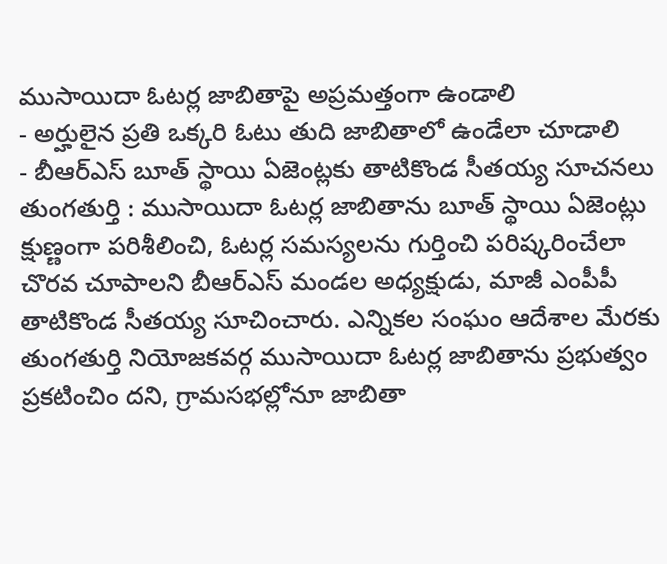ముసాయిదా ఓటర్ల జాబితాపై అప్రమత్తంగా ఉండాలి
- అర్హులైన ప్రతి ఒక్కరి ఓటు తుది జాబితాలో ఉండేలా చూడాలి
- బీఆర్ఎస్ బూత్ స్థాయి ఏజెంట్లకు తాటికొండ సీతయ్య సూచనలు
తుంగతుర్తి : ముసాయిదా ఓటర్ల జాబితాను బూత్ స్థాయి ఏజెంట్లు క్షుణ్ణంగా పరిశీలించి, ఓటర్ల సమస్యలను గుర్తించి పరిష్కరించేలా చొరవ చూపాలని బీఆర్ఎస్ మండల అధ్యక్షుడు, మాజీ ఎంపీపీ తాటికొండ సీతయ్య సూచించారు. ఎన్నికల సంఘం ఆదేశాల మేరకు తుంగతుర్తి నియోజకవర్గ ముసాయిదా ఓటర్ల జాబితాను ప్రభుత్వం ప్రకటించిం దని, గ్రామసభల్లోనూ జాబితా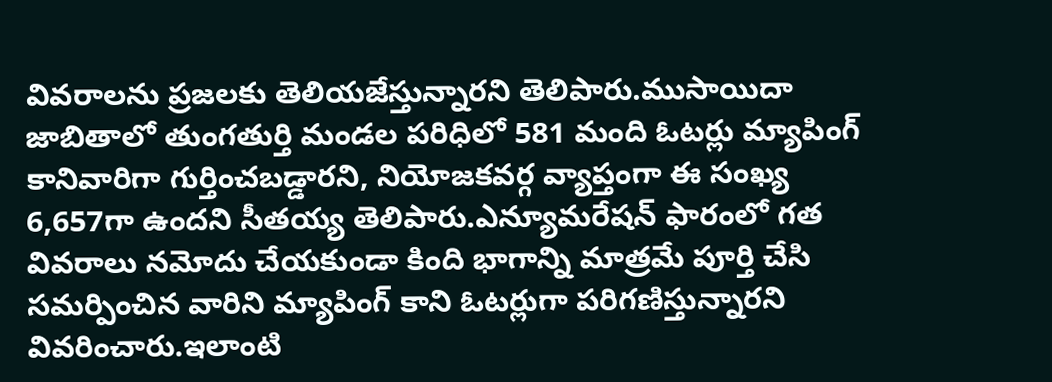వివరాలను ప్రజలకు తెలియజేస్తున్నారని తెలిపారు.ముసాయిదా జాబితాలో తుంగతుర్తి మండల పరిధిలో 581 మంది ఓటర్లు మ్యాపింగ్ కానివారిగా గుర్తించబడ్డారని, నియోజకవర్గ వ్యాప్తంగా ఈ సంఖ్య 6,657గా ఉందని సీతయ్య తెలిపారు.ఎన్యూమరేషన్ ఫారంలో గత వివరాలు నమోదు చేయకుండా కింది భాగాన్ని మాత్రమే పూర్తి చేసి సమర్పించిన వారిని మ్యాపింగ్ కాని ఓటర్లుగా పరిగణిస్తున్నారని వివరించారు.ఇలాంటి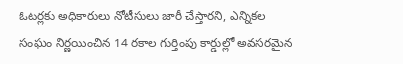ఓటర్లకు అధికారులు నోటీసులు జారీ చేస్తారని, ఎన్నికల సంఘం నిర్ణయించిన 14 రకాల గుర్తింపు కార్డుల్లో అవసరమైన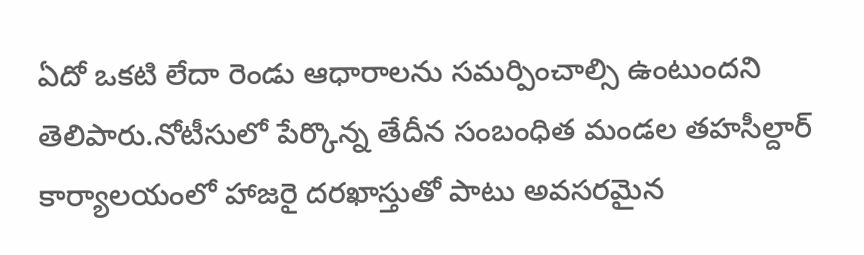ఏదో ఒకటి లేదా రెండు ఆధారాలను సమర్పించాల్సి ఉంటుందని తెలిపారు.నోటీసులో పేర్కొన్న తేదీన సంబంధిత మండల తహసీల్దార్ కార్యాలయంలో హాజరై దరఖాస్తుతో పాటు అవసరమైన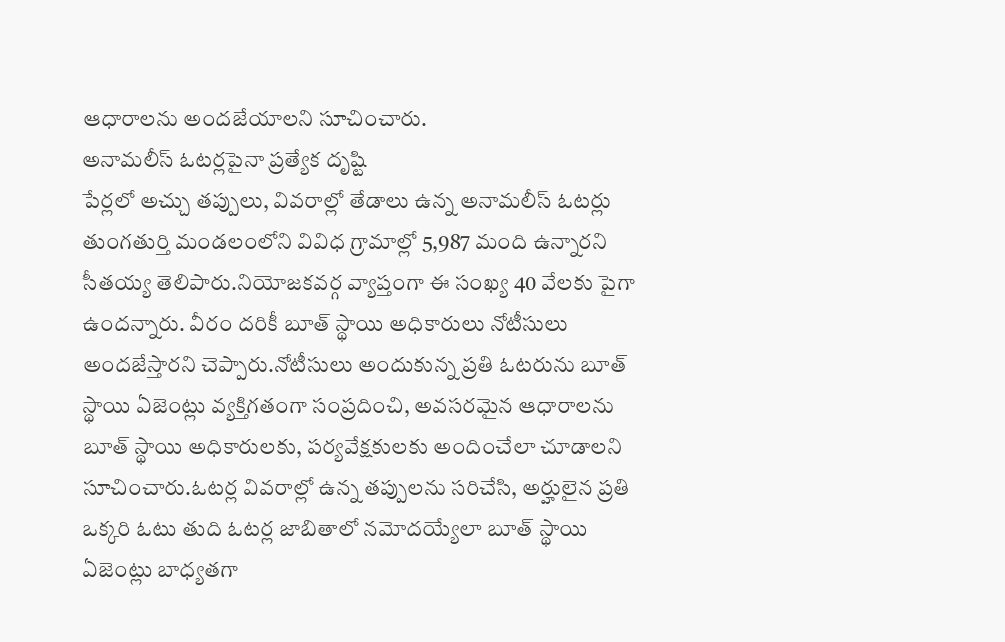ఆధారాలను అందజేయాలని సూచించారు.
అనామలీస్ ఓటర్లపైనా ప్రత్యేక దృష్టి
పేర్లలో అచ్చు తప్పులు, వివరాల్లో తేడాలు ఉన్న అనామలీస్ ఓటర్లు తుంగతుర్తి మండలంలోని వివిధ గ్రామాల్లో 5,987 మంది ఉన్నారని సీతయ్య తెలిపారు.నియోజకవర్గ వ్యాప్తంగా ఈ సంఖ్య 40 వేలకు పైగా ఉందన్నారు. వీరం దరికీ బూత్ స్థాయి అధికారులు నోటీసులు అందజేస్తారని చెప్పారు.నోటీసులు అందుకున్న ప్రతి ఓటరును బూత్ స్థాయి ఏజెంట్లు వ్యక్తిగతంగా సంప్రదించి, అవసరమైన ఆధారాలను బూత్ స్థాయి అధికారులకు, పర్యవేక్షకులకు అందించేలా చూడాలని సూచించారు.ఓటర్ల వివరాల్లో ఉన్న తప్పులను సరిచేసి, అర్హులైన ప్రతి ఒక్కరి ఓటు తుది ఓటర్ల జాబితాలో నమోదయ్యేలా బూత్ స్థాయి ఏజెంట్లు బాధ్యతగా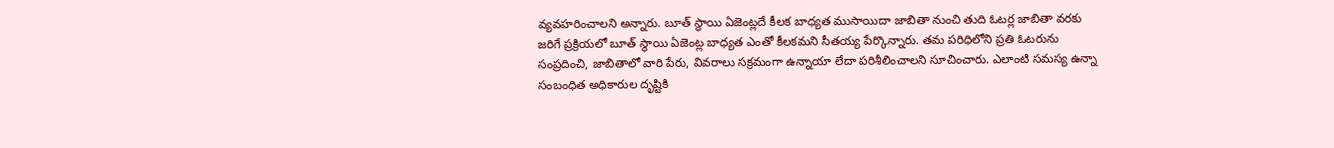వ్యవహరించాలని అన్నారు. బూత్ స్థాయి ఏజెంట్లదే కీలక బాధ్యత ముసాయిదా జాబితా నుంచి తుది ఓటర్ల జాబితా వరకు జరిగే ప్రక్రియలో బూత్ స్థాయి ఏజెంట్ల బాధ్యత ఎంతో కీలకమని సీతయ్య పేర్కొన్నారు. తమ పరిధిలోని ప్రతి ఓటరును సంప్రదించి, జాబితాలో వారి పేరు, వివరాలు సక్రమంగా ఉన్నాయా లేదా పరిశీలించాలని సూచించారు. ఎలాంటి సమస్య ఉన్నా సంబంధిత అధికారుల దృష్టికి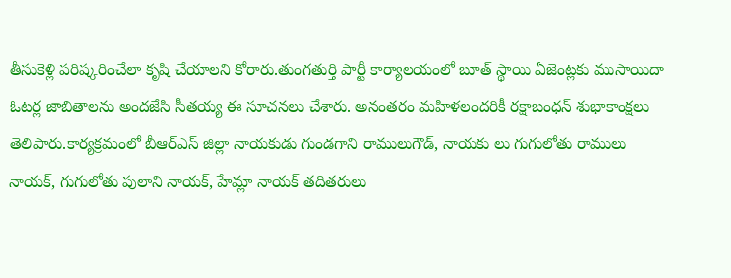తీసుకెళ్లి పరిష్కరించేలా కృషి చేయాలని కోరారు.తుంగతుర్తి పార్టీ కార్యాలయంలో బూత్ స్థాయి ఏజెంట్లకు ముసాయిదా ఓటర్ల జాబితాలను అందజేసి సీతయ్య ఈ సూచనలు చేశారు. అనంతరం మహిళలందరికీ రక్షాబంధన్ శుభాకాంక్షలు తెలిపారు.కార్యక్రమంలో బీఆర్ఎస్ జిల్లా నాయకుడు గుండగాని రాములుగౌడ్, నాయకు లు గుగులోతు రాములు నాయక్, గుగులోతు పులాని నాయక్, హేమ్లా నాయక్ తదితరులు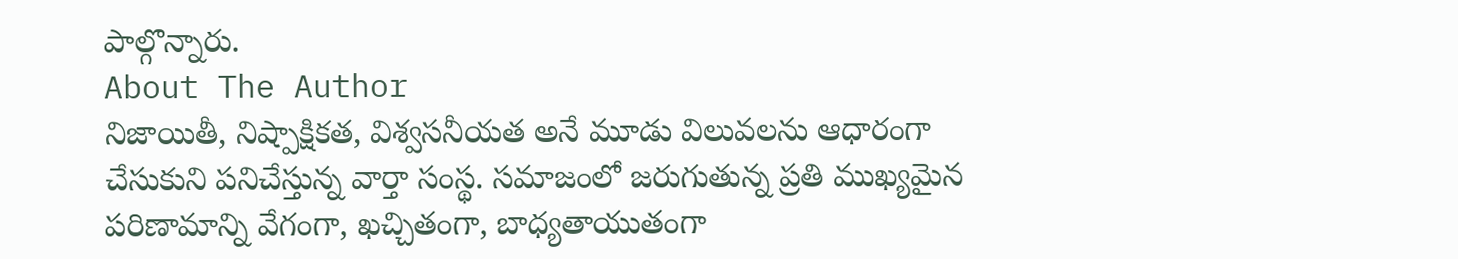పాల్గొన్నారు.
About The Author
నిజాయితీ, నిష్పాక్షికత, విశ్వసనీయత అనే మూడు విలువలను ఆధారంగా చేసుకుని పనిచేస్తున్న వార్తా సంస్థ. సమాజంలో జరుగుతున్న ప్రతి ముఖ్యమైన పరిణామాన్ని వేగంగా, ఖచ్చితంగా, బాధ్యతాయుతంగా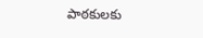పాఠకులకు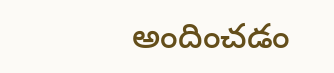అందించడం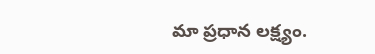మా ప్రధాన లక్ష్యం.